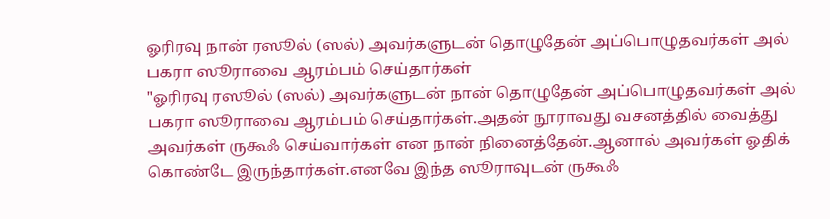ஓரிரவு நான் ரஸூல் (ஸல்) அவர்களுடன் தொழுதேன் அப்பொழுதவர்கள் அல் பகரா ஸூராவை ஆரம்பம் செய்தார்கள்
"ஓரிரவு ரஸூல் (ஸல்) அவர்களுடன் நான் தொழுதேன் அப்பொழுதவர்கள் அல் பகரா ஸூராவை ஆரம்பம் செய்தார்கள்.அதன் நூராவது வசனத்தில் வைத்து அவர்கள் ருகூஃ செய்வார்கள் என நான் நினைத்தேன்.ஆனால் அவர்கள் ஓதிக் கொண்டே இருந்தார்கள்.எனவே இந்த ஸூராவுடன் ருகூஃ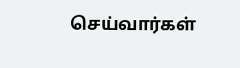செய்வார்கள்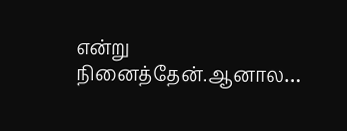என்று நினைத்தேன்.ஆனால…